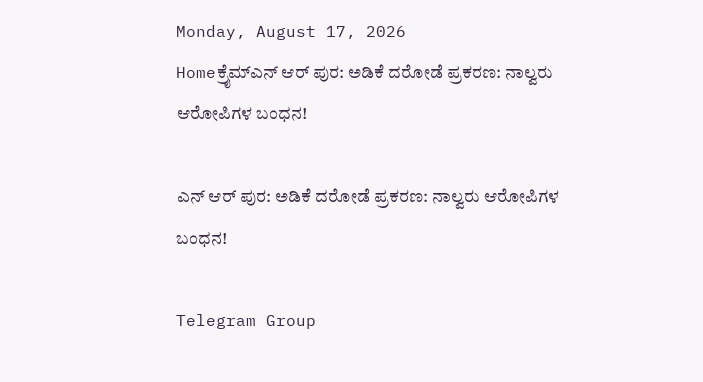Monday, August 17, 2026
Homeಕ್ರೈಮ್ಎನ್‌ ಆರ್‌ ಪುರ: ಅಡಿಕೆ ದರೋಡೆ ಪ್ರಕರಣ: ನಾಲ್ವರು ಆರೋಪಿಗಳ ಬಂಧನ!

ಎನ್‌ ಆರ್‌ ಪುರ: ಅಡಿಕೆ ದರೋಡೆ ಪ್ರಕರಣ: ನಾಲ್ವರು ಆರೋಪಿಗಳ ಬಂಧನ!

Telegram Group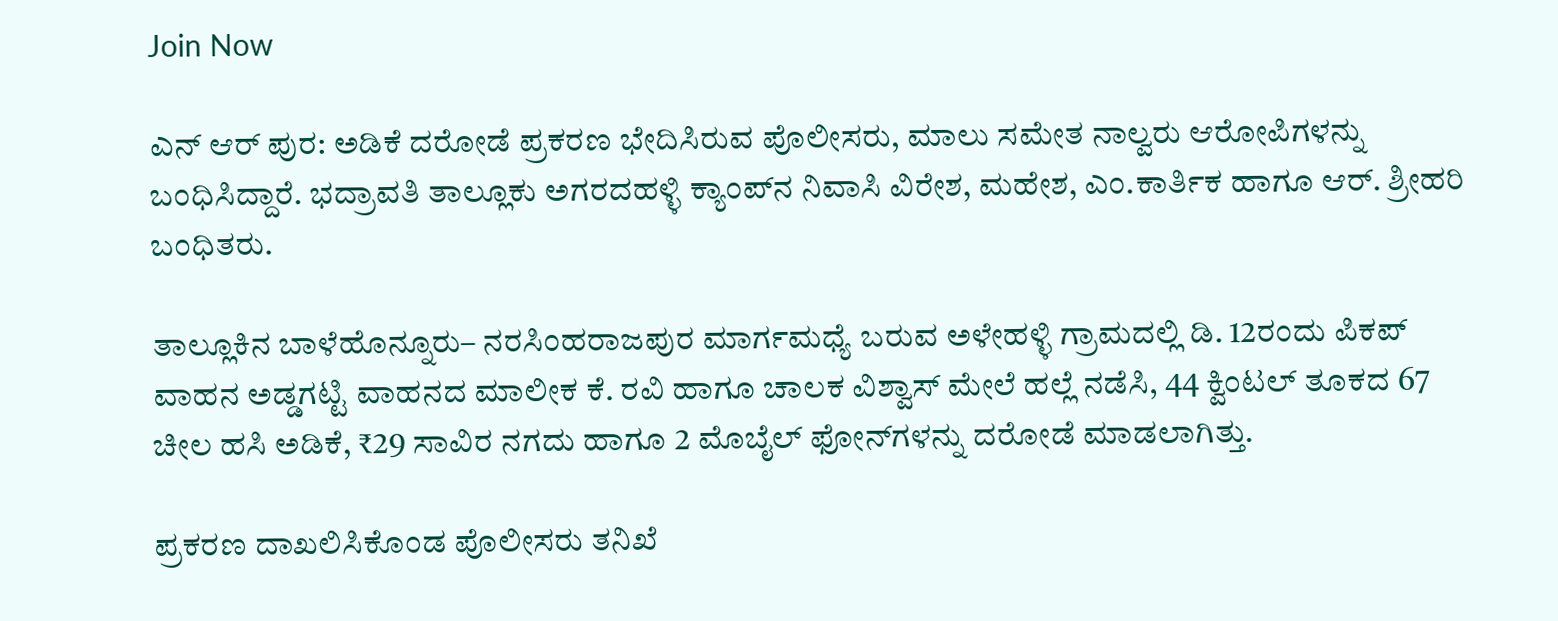Join Now

ಎನ್‌ ಆರ್‌ ಪುರ: ಅಡಿಕೆ ದರೋಡೆ ಪ್ರಕರಣ ಭೇದಿಸಿರುವ ಪೊಲೀಸರು, ಮಾಲು ಸಮೇತ ನಾಲ್ವರು ಆರೋಪಿಗಳನ್ನು ಬಂಧಿಸಿದ್ದಾರೆ. ಭದ್ರಾವತಿ ತಾಲ್ಲೂಕು ಅಗರದಹಳ್ಳಿ ಕ್ಯಾಂಪ್‌ನ ನಿವಾಸಿ ವಿರೇಶ, ಮಹೇಶ, ಎಂ.ಕಾರ್ತಿಕ ಹಾಗೂ ಆರ್. ಶ್ರೀಹರಿ ಬಂಧಿತರು.

ತಾಲ್ಲೂಕಿನ ಬಾಳೆಹೊನ್ನೂರು– ನರಸಿಂಹರಾಜಪುರ ಮಾರ್ಗಮಧ್ಯೆ ಬರುವ ಅಳೇಹಳ್ಳಿ ಗ್ರಾಮದಲ್ಲಿ ಡಿ. 12ರಂದು ಪಿಕಪ್ ವಾಹನ ಅಡ್ಡಗಟ್ಟಿ ವಾಹನದ ಮಾಲೀಕ ಕೆ. ರವಿ ಹಾಗೂ ಚಾಲಕ ವಿಶ್ವಾಸ್‌ ಮೇಲೆ ಹಲ್ಲೆ ನಡೆಸಿ, 44 ಕ್ವಿಂಟಲ್ ತೂಕದ 67 ಚೀಲ ಹಸಿ ಅಡಿಕೆ, ₹29 ಸಾವಿರ ನಗದು ಹಾಗೂ 2 ಮೊಬೈಲ್ ಫೋನ್‌ಗಳನ್ನು ದರೋಡೆ ಮಾಡಲಾಗಿತ್ತು.

ಪ್ರಕರಣ ದಾಖಲಿಸಿಕೊಂಡ ಪೊಲೀಸರು ತನಿಖೆ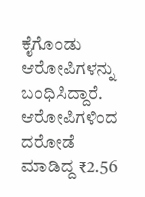ಕೈಗೊಂಡು ಆರೋಪಿಗಳನ್ನು ಬಂಧಿಸಿದ್ದಾರೆ. ಆರೋಪಿಗಳಿಂದ ದರೋಡೆ ಮಾಡಿದ್ದ ₹2.56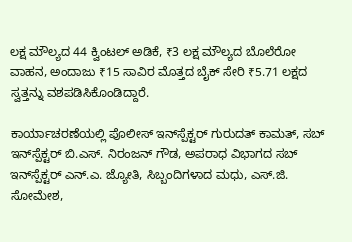ಲಕ್ಷ ಮೌಲ್ಯದ 44 ಕ್ವಿಂಟಲ್ ಅಡಿಕೆ, ₹3 ಲಕ್ಷ ಮೌಲ್ಯದ ಬೊಲೆರೋ ವಾಹನ, ಅಂದಾಜು ₹15 ಸಾವಿರ ಮೊತ್ತದ ಬೈಕ್ ಸೇರಿ ₹5.71 ಲಕ್ಷದ ಸ್ವತ್ತನ್ನು ವಶಪಡಿಸಿಕೊಂಡಿದ್ದಾರೆ.

ಕಾರ್ಯಾಚರಣೆಯಲ್ಲಿ ಪೊಲೀಸ್ ಇನ್‌ಸ್ಪೆಕ್ಟರ್ ಗುರುದತ್ ಕಾಮತ್, ಸಬ್ ಇನ್‌ಸ್ಪೆಕ್ಟರ್ ಬಿ.ಎಸ್. ನಿರಂಜನ್ ಗೌಡ, ಅಪರಾಧ ವಿಭಾಗದ ಸಬ್ ಇನ್‌ಸ್ಪೆಕ್ಟರ್ ಎನ್.ಎ. ಜ್ಯೋತಿ, ಸಿಬ್ಬಂದಿಗಳಾದ ಮಧು, ಎಸ್.ಜಿ. ಸೋಮೇಶ,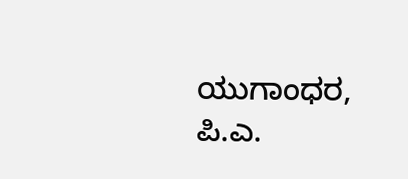ಯುಗಾಂಧರ, ಪಿ.ಎ.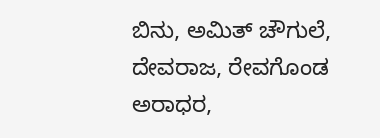ಬಿನು, ಅಮಿತ್ ಚೌಗುಲೆ, ದೇವರಾಜ, ರೇವಗೊಂಡ ಅರಾಧರ,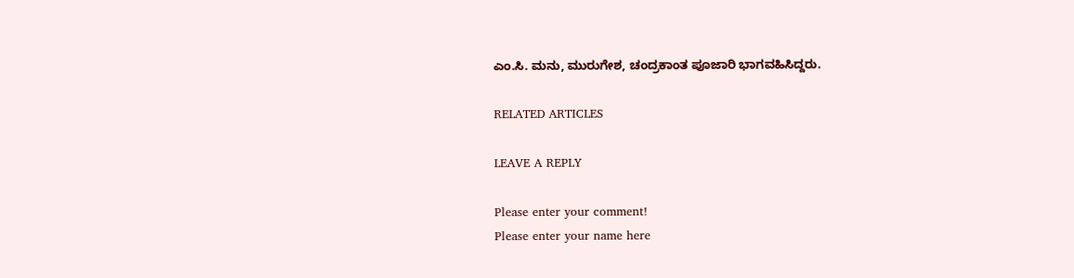ಎಂ.ಸಿ. ಮನು, ಮುರುಗೇಶ, ಚಂದ್ರಕಾಂತ ಪೂಜಾರಿ ಭಾಗವಹಿಸಿದ್ದರು.

RELATED ARTICLES

LEAVE A REPLY

Please enter your comment!
Please enter your name here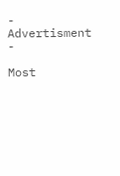- Advertisment -

Most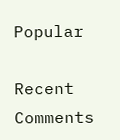Popular

Recent Comments